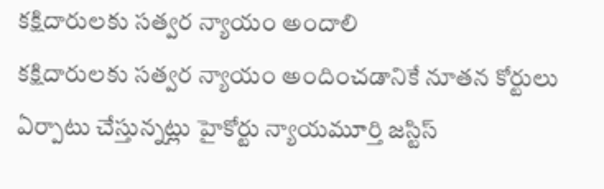కక్షిదారులకు సత్వర న్యాయం అందాలి
కక్షిదారులకు సత్వర న్యాయం అందించడానికే నూతన కోర్టులు ఏర్పాటు చేస్తున్నట్లు హైకోర్టు న్యాయమూర్తి జస్టిస్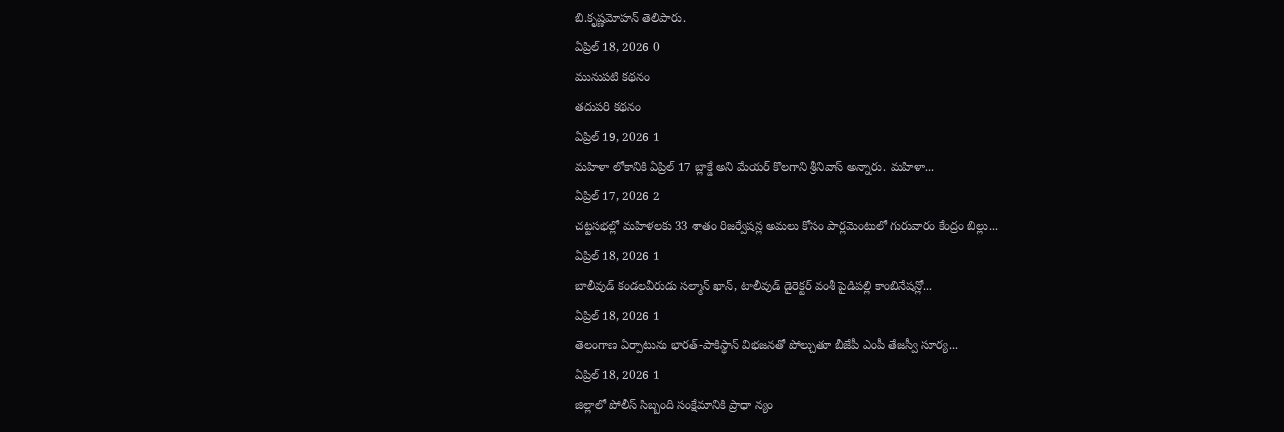బి.కృష్ణమోహన్ తెలిపారు.
ఏప్రిల్ 18, 2026 0
మునుపటి కథనం
తదుపరి కథనం
ఏప్రిల్ 19, 2026 1
మహిళా లోకానికి ఏప్రిల్ 17 బ్లాక్డే అని మేయర్ కొలగాని శ్రీనివాస్ అన్నారు. మహిళా...
ఏప్రిల్ 17, 2026 2
చట్టసభల్లో మహిళలకు 33 శాతం రిజర్వేషన్ల అమలు కోసం పార్లమెంటులో గురువారం కేంద్రం బిల్లు...
ఏప్రిల్ 18, 2026 1
బాలీవుడ్ కండలవీరుడు సల్మాన్ ఖాన్, టాలీవుడ్ డైరెక్టర్ వంశీ పైడిపల్లి కాంబినేషన్లో...
ఏప్రిల్ 18, 2026 1
తెలంగాణ ఏర్పాటును భారత్-పాకిస్థాన్ విభజనతో పోల్చుతూ బీజేపీ ఎంపీ తేజస్వీ సూర్య...
ఏప్రిల్ 18, 2026 1
జిల్లాలో పోలీస్ సిబ్బంది సంక్షేమానికి ప్రాధా న్యం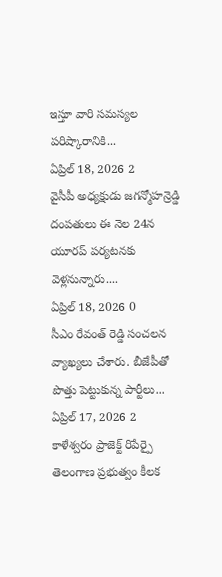ఇస్తూ వారి సమస్యల పరిష్కారానికి...
ఏప్రిల్ 18, 2026 2
వైసీపీ అధ్యక్షుడు జగన్మోహన్రెడ్డి దంపతులు ఈ నెల 24న యూరప్ పర్యటనకు వెళ్లనున్నారు....
ఏప్రిల్ 18, 2026 0
సీఎం రేవంత్ రెడ్డి సంచలన వ్యాఖ్యలు చేశారు. బీజేపీతో పొత్తు పెట్టుకున్న పార్టీలు...
ఏప్రిల్ 17, 2026 2
కాళేశ్వరం ప్రాజెక్ట్ రిపేర్పై తెలంగాణ ప్రభుత్వం కీలక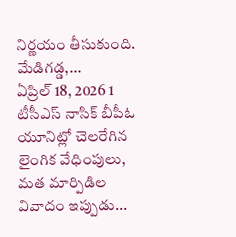నిర్ణయం తీసుకుంది. మేడిగడ్డ,...
ఏప్రిల్ 18, 2026 1
టీసీఎస్ నాసిక్ బీపీఓ యూనిట్లో చెలరేగిన లైంగిక వేధింపులు, మత మార్పిడిల వివాదం ఇప్పుడు...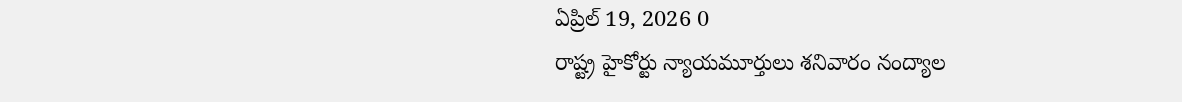ఏప్రిల్ 19, 2026 0
రాష్ట్ర హైకోర్టు న్యాయమూర్తులు శనివారం నంద్యాల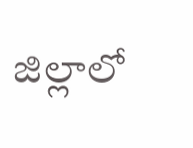జిల్లాలో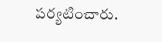పర్యటించారు.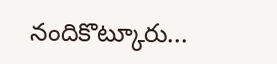నందికొట్కూరు...